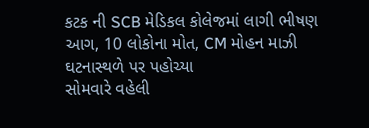કટક ની SCB મેડિકલ કોલેજમાં લાગી ભીષણ આગ, 10 લોકોના મોત, CM મોહન માઝી ઘટનાસ્થળે પર પહોચ્યા
સોમવારે વહેલી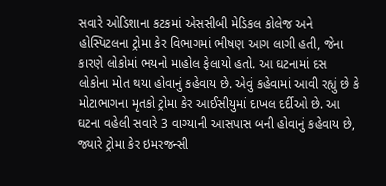સવારે ઓડિશાના કટકમાં એસસીબી મેડિકલ કોલેજ અને હોસ્પિટલના ટ્રોમા કેર વિભાગમાં ભીષણ આગ લાગી હતી, જેના કારણે લોકોમાં ભયનો માહોલ ફેલાયો હતો. આ ઘટનામાં દસ લોકોના મોત થયા હોવાનું કહેવાય છે. એવું કહેવામાં આવી રહ્યું છે કે મોટાભાગના મૃતકો ટ્રોમા કેર આઈસીયુમાં દાખલ દર્દીઓ છે. આ ઘટના વહેલી સવારે 3 વાગ્યાની આસપાસ બની હોવાનું કહેવાય છે, જ્યારે ટ્રોમા કેર ઇમરજન્સી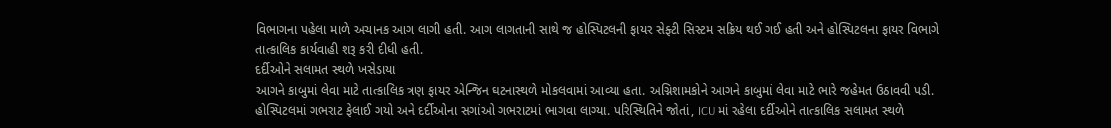વિભાગના પહેલા માળે અચાનક આગ લાગી હતી. આગ લાગતાની સાથે જ હોસ્પિટલની ફાયર સેફ્ટી સિસ્ટમ સક્રિય થઈ ગઈ હતી અને હોસ્પિટલના ફાયર વિભાગે તાત્કાલિક કાર્યવાહી શરૂ કરી દીધી હતી.
દર્દીઓને સલામત સ્થળે ખસેડાયા
આગને કાબુમાં લેવા માટે તાત્કાલિક ત્રણ ફાયર એન્જિન ઘટનાસ્થળે મોકલવામાં આવ્યા હતા. અગ્નિશામકોને આગને કાબુમાં લેવા માટે ભારે જહેમત ઉઠાવવી પડી. હોસ્પિટલમાં ગભરાટ ફેલાઈ ગયો અને દર્દીઓના સગાંઓ ગભરાટમાં ભાગવા લાગ્યા. પરિસ્થિતિને જોતાં, ICU માં રહેલા દર્દીઓને તાત્કાલિક સલામત સ્થળે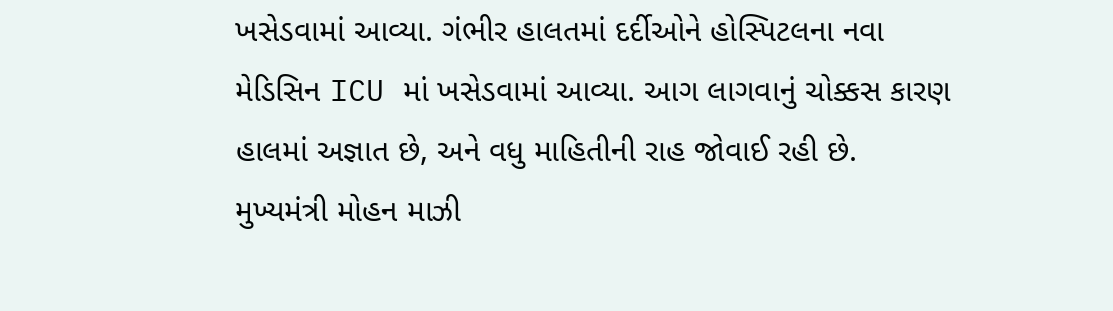ખસેડવામાં આવ્યા. ગંભીર હાલતમાં દર્દીઓને હોસ્પિટલના નવા મેડિસિન ICU માં ખસેડવામાં આવ્યા. આગ લાગવાનું ચોક્કસ કારણ હાલમાં અજ્ઞાત છે, અને વધુ માહિતીની રાહ જોવાઈ રહી છે.
મુખ્યમંત્રી મોહન માઝી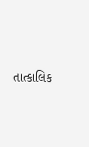તાત્કાલિક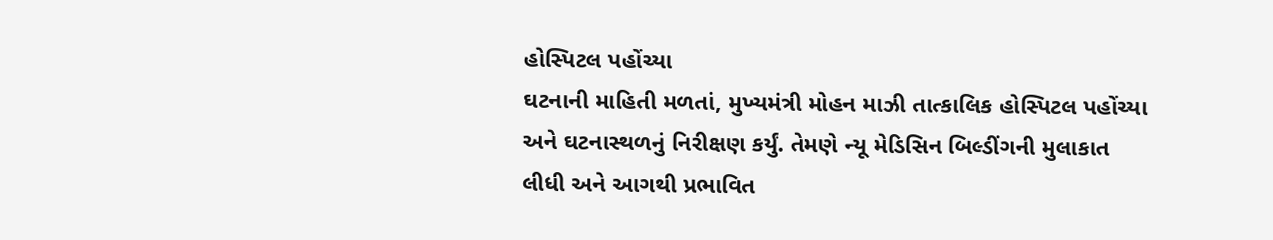હોસ્પિટલ પહોંચ્યા
ઘટનાની માહિતી મળતાં, મુખ્યમંત્રી મોહન માઝી તાત્કાલિક હોસ્પિટલ પહોંચ્યા અને ઘટનાસ્થળનું નિરીક્ષણ કર્યું. તેમણે ન્યૂ મેડિસિન બિલ્ડીંગની મુલાકાત લીધી અને આગથી પ્રભાવિત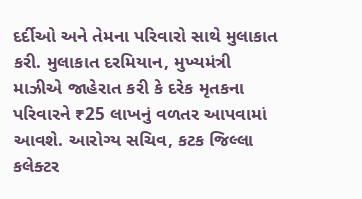દર્દીઓ અને તેમના પરિવારો સાથે મુલાકાત કરી. મુલાકાત દરમિયાન, મુખ્યમંત્રી માઝીએ જાહેરાત કરી કે દરેક મૃતકના પરિવારને ₹25 લાખનું વળતર આપવામાં આવશે. આરોગ્ય સચિવ, કટક જિલ્લા કલેક્ટર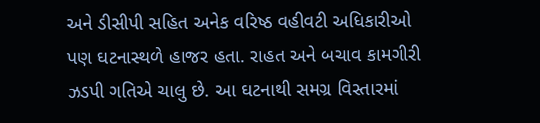અને ડીસીપી સહિત અનેક વરિષ્ઠ વહીવટી અધિકારીઓ પણ ઘટનાસ્થળે હાજર હતા. રાહત અને બચાવ કામગીરી ઝડપી ગતિએ ચાલુ છે. આ ઘટનાથી સમગ્ર વિસ્તારમાં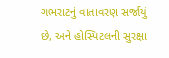ગભરાટનું વાતાવરણ સર્જાયું છે, અને હોસ્પિટલની સુરક્ષા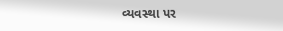વ્યવસ્થા પર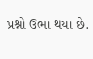પ્રશ્નો ઉભા થયા છે.